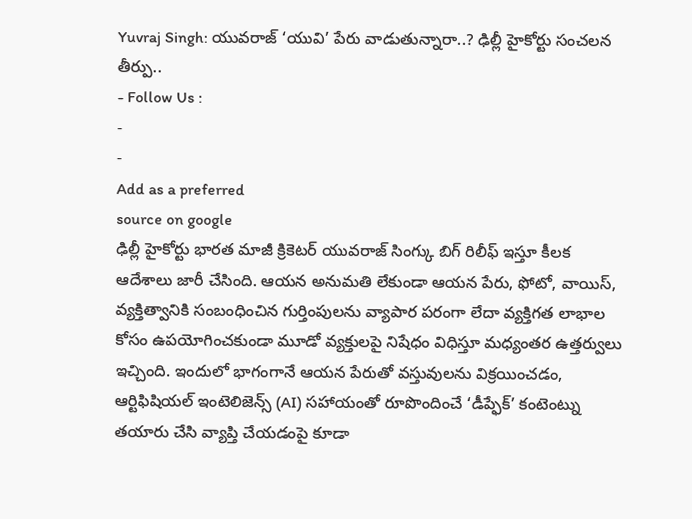Yuvraj Singh: యువరాజ్ ‘యువి’ పేరు వాడుతున్నారా..? ఢిల్లీ హైకోర్టు సంచలన తీర్పు..
- Follow Us :
-
-
Add as a preferred
source on google
ఢిల్లీ హైకోర్టు భారత మాజీ క్రికెటర్ యువరాజ్ సింగ్కు బిగ్ రిలీఫ్ ఇస్తూ కీలక ఆదేశాలు జారీ చేసింది. ఆయన అనుమతి లేకుండా ఆయన పేరు, ఫోటో, వాయిస్, వ్యక్తిత్వానికి సంబంధించిన గుర్తింపులను వ్యాపార పరంగా లేదా వ్యక్తిగత లాభాల కోసం ఉపయోగించకుండా మూడో వ్యక్తులపై నిషేధం విధిస్తూ మధ్యంతర ఉత్తర్వులు ఇచ్చింది. ఇందులో భాగంగానే ఆయన పేరుతో వస్తువులను విక్రయించడం, ఆర్టిఫిషియల్ ఇంటెలిజెన్స్ (AI) సహాయంతో రూపొందించే ‘డీప్ఫేక్’ కంటెంట్ను తయారు చేసి వ్యాప్తి చేయడంపై కూడా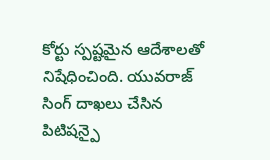కోర్టు స్పష్టమైన ఆదేశాలతో నిషేధించింది. యువరాజ్ సింగ్ దాఖలు చేసిన పిటిషన్పై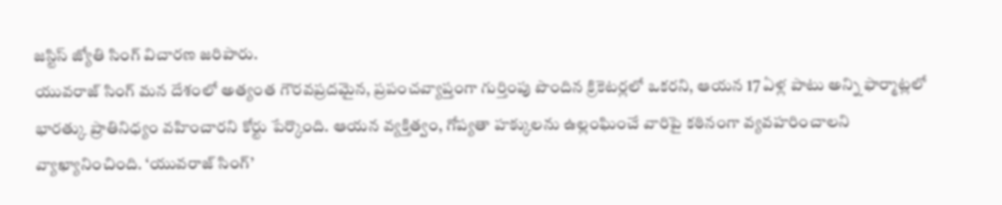జస్టిస్ జ్యోతి సింగ్ విచారణ జరిపారు.
యువరాజ్ సింగ్ మన దేశంలో అత్యంత గౌరవప్రదమైన, ప్రపంచవ్యాప్తంగా గుర్తింపు పొందిన క్రికెటర్లలో ఒకరని, ఆయన 17 ఏళ్ల పాటు అన్ని ఫార్మాట్లలో భారత్కు ప్రాతినిధ్యం వహించారని కోర్టు పేర్కొంది. ఆయన వ్యక్తిత్వం, గోప్యతా హక్కులను ఉల్లంఘించే వారిపై కఠినంగా వ్యవహరించాలని వ్యాఖ్యానించింది. ‘యువరాజ్ సింగ్’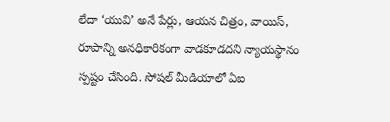లేదా ‘యువి’ అనే పేర్లు, ఆయన చిత్రం, వాయిస్, రూపాన్ని అనధికారికంగా వాడకూడదని న్యాయస్థానం స్పష్టం చేసింది. సోషల్ మీడియాలో ఏఐ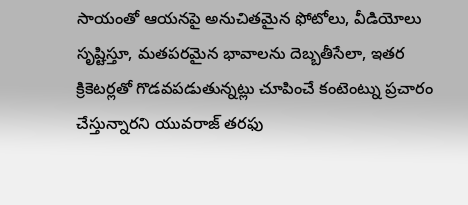సాయంతో ఆయనపై అనుచితమైన ఫోటోలు, వీడియోలు సృష్టిస్తూ, మతపరమైన భావాలను దెబ్బతీసేలా, ఇతర క్రికెటర్లతో గొడవపడుతున్నట్లు చూపించే కంటెంట్ను ప్రచారం చేస్తున్నారని యువరాజ్ తరఫు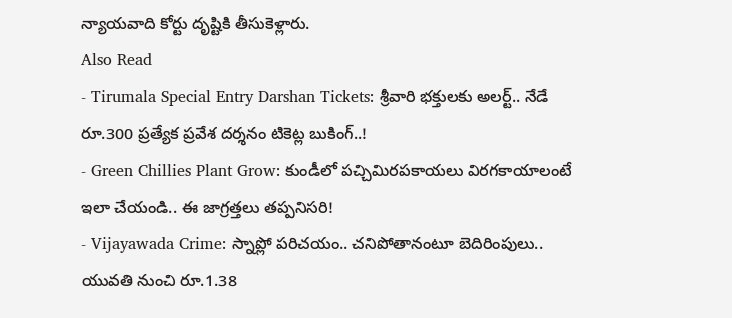న్యాయవాది కోర్టు దృష్టికి తీసుకెళ్లారు.
Also Read
- Tirumala Special Entry Darshan Tickets: శ్రీవారి భక్తులకు అలర్ట్.. నేడే రూ.300 ప్రత్యేక ప్రవేశ దర్శనం టికెట్ల బుకింగ్..!
- Green Chillies Plant Grow: కుండీలో పచ్చిమిరపకాయలు విరగకాయాలంటే ఇలా చేయండి.. ఈ జాగ్రత్తలు తప్పనిసరి!
- Vijayawada Crime: స్నాప్లో పరిచయం.. చనిపోతానంటూ బెదిరింపులు.. యువతి నుంచి రూ.1.38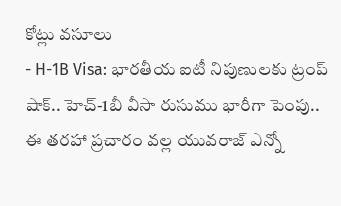కోట్లు వసూలు
- H-1B Visa: భారతీయ ఐటీ నిపుణులకు ట్రంప్ షాక్.. హెచ్-1బీ వీసా రుసుము భారీగా పెంపు..
ఈ తరహా ప్రచారం వల్ల యువరాజ్ ఎన్నో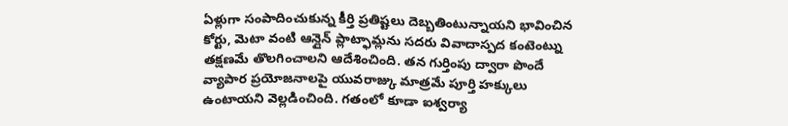ఏళ్లుగా సంపాదించుకున్న కీర్తి ప్రతిష్టలు దెబ్బతింటున్నాయని భావించిన కోర్టు, మెటా వంటి ఆన్లైన్ ప్లాట్ఫామ్లను సదరు వివాదాస్పద కంటెంట్ను తక్షణమే తొలగించాలని ఆదేశించింది. తన గుర్తింపు ద్వారా పొందే వ్యాపార ప్రయోజనాలపై యువరాజ్కు మాత్రమే పూర్తి హక్కులు ఉంటాయని వెల్లడించింది. గతంలో కూడా ఐశ్వర్యా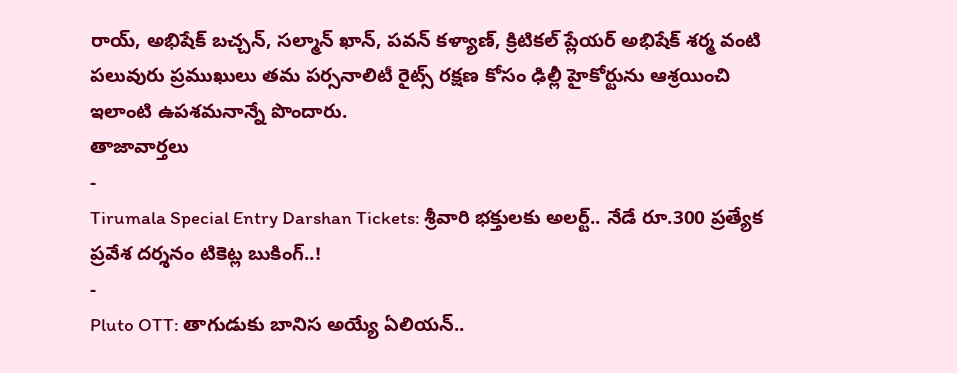రాయ్, అభిషేక్ బచ్చన్, సల్మాన్ ఖాన్, పవన్ కళ్యాణ్, క్రిటికల్ ప్లేయర్ అభిషేక్ శర్మ వంటి పలువురు ప్రముఖులు తమ పర్సనాలిటీ రైట్స్ రక్షణ కోసం ఢిల్లీ హైకోర్టును ఆశ్రయించి ఇలాంటి ఉపశమనాన్నే పొందారు.
తాజావార్తలు
-
Tirumala Special Entry Darshan Tickets: శ్రీవారి భక్తులకు అలర్ట్.. నేడే రూ.300 ప్రత్యేక ప్రవేశ దర్శనం టికెట్ల బుకింగ్..!
-
Pluto OTT: తాగుడుకు బానిస అయ్యే ఏలియన్..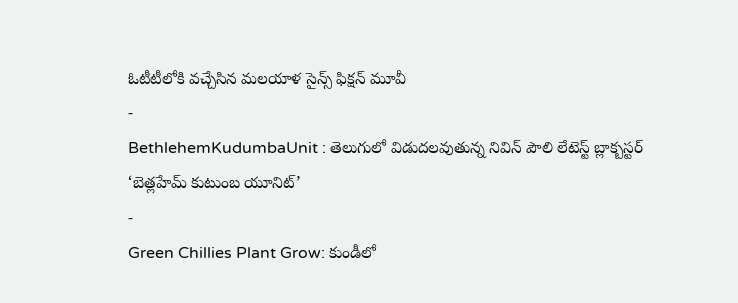ఓటీటీలోకి వచ్చేసిన మలయాళ సైన్స్ ఫిక్షన్ మూవీ
-
BethlehemKudumbaUnit : తెలుగులో విడుదలవుతున్న నివిన్ పౌలి లేటెస్ట్ బ్లాక్బస్టర్ ‘బెత్లహేమ్ కుటుంబ యూనిట్’
-
Green Chillies Plant Grow: కుండీలో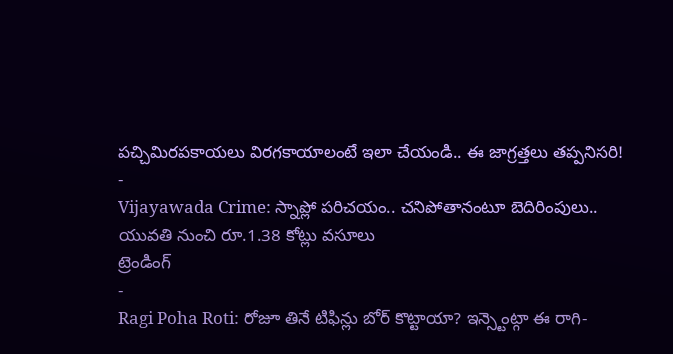పచ్చిమిరపకాయలు విరగకాయాలంటే ఇలా చేయండి.. ఈ జాగ్రత్తలు తప్పనిసరి!
-
Vijayawada Crime: స్నాప్లో పరిచయం.. చనిపోతానంటూ బెదిరింపులు.. యువతి నుంచి రూ.1.38 కోట్లు వసూలు
ట్రెండింగ్
-
Ragi Poha Roti: రోజూ తినే టిఫిన్లు బోర్ కొట్టాయా? ఇన్స్టెంట్గా ఈ రాగి-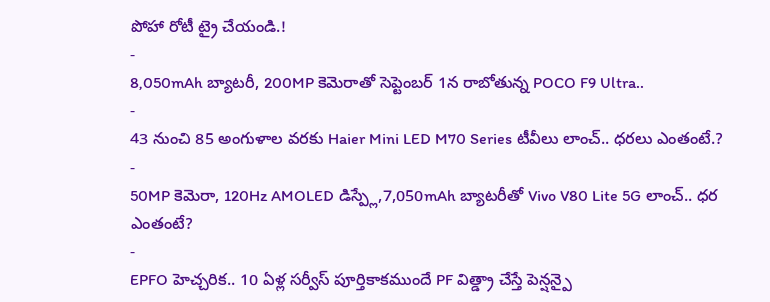పోహా రోటీ ట్రై చేయండి.!
-
8,050mAh బ్యాటరీ, 200MP కెమెరాతో సెప్టెంబర్ 1న రాబోతున్న POCO F9 Ultra..
-
43 నుంచి 85 అంగుళాల వరకు Haier Mini LED M70 Series టీవీలు లాంచ్.. ధరలు ఎంతంటే.?
-
50MP కెమెరా, 120Hz AMOLED డిస్ప్లే,7,050mAh బ్యాటరీతో Vivo V80 Lite 5G లాంచ్.. ధర ఎంతంటే?
-
EPFO హెచ్చరిక.. 10 ఏళ్ల సర్వీస్ పూర్తికాకముందే PF విత్డ్రా చేస్తే పెన్షన్పై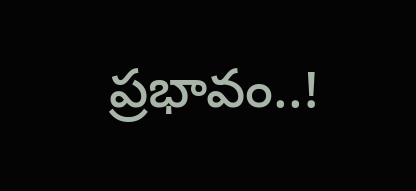ప్రభావం..!